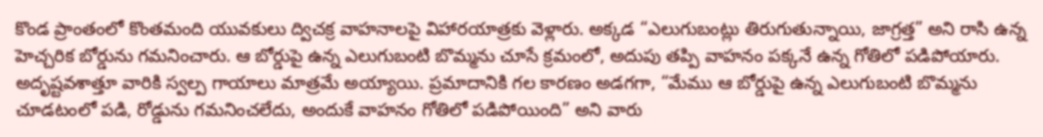కొండ ప్రాంతంలో కొంతమంది యువకులు ద్విచక్ర వాహనాలపై విహారయాత్రకు వెళ్లారు. అక్కడ “ఎలుగుబంట్లు తిరుగుతున్నాయి, జాగ్రత్త” అని రాసి ఉన్న హెచ్చరిక బోర్డును గమనించారు. ఆ బోర్డుపై ఉన్న ఎలుగుబంటి బొమ్మను చూసే క్రమంలో, అదుపు తప్పి వాహనం పక్కనే ఉన్న గోతిలో పడిపోయారు.
అదృష్టవశాత్తూ వారికి స్వల్ప గాయాలు మాత్రమే అయ్యాయి. ప్రమాదానికి గల కారణం అడగగా, “మేము ఆ బోర్డుపై ఉన్న ఎలుగుబంటి బొమ్మను చూడటంలో పడి, రోడ్డును గమనించలేదు, అందుకే వాహనం గోతిలో పడిపోయింది” అని వారు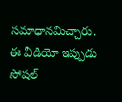సమాధానమిచ్చారు. ఈ వీడియో ఇప్పుడు సోషల్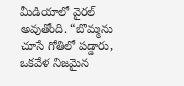మీడియాలో వైరల్ అవుతోంది. “బొమ్మను చూసే గోతిలో పడ్డారు, ఒకవేళ నిజమైన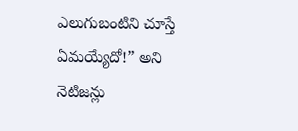ఎలుగుబంటిని చూస్తే ఏమయ్యేదో!” అని నెటిజన్లు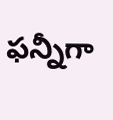ఫన్నీగా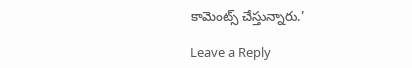కామెంట్స్ చేస్తున్నారు.’

Leave a Reply